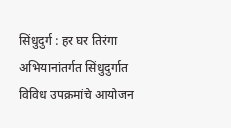सिंधुदुर्ग : हर घर तिरंगा अभियानांतर्गत सिंधुदुर्गात विविध उपक्रमांचे आयोजन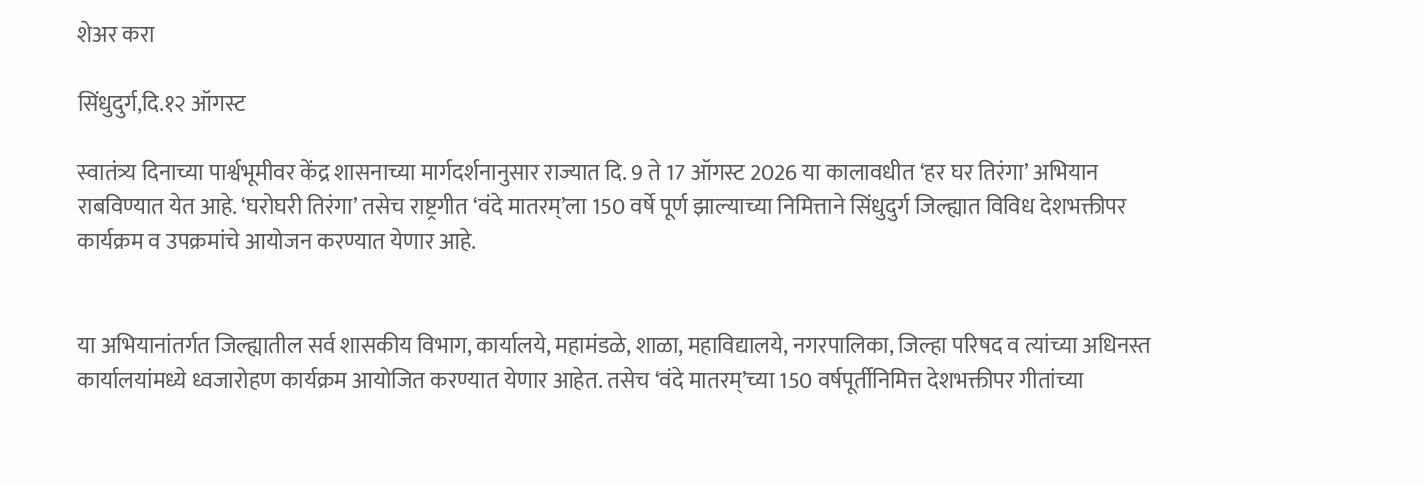शेअर करा

सिंधुदुर्ग,दि.१२ ऑगस्ट

स्वातंत्र्य दिनाच्या पार्श्वभूमीवर केंद्र शासनाच्या मार्गदर्शनानुसार राज्यात दि. 9 ते 17 ऑगस्ट 2026 या कालावधीत ‘हर घर तिरंगा’ अभियान राबविण्यात येत आहे. ‘घरोघरी तिरंगा’ तसेच राष्ट्रगीत ‘वंदे मातरम्’ला 150 वर्षे पूर्ण झाल्याच्या निमित्ताने सिंधुदुर्ग जिल्ह्यात विविध देशभक्तीपर कार्यक्रम व उपक्रमांचे आयोजन करण्यात येणार आहे.


या अभियानांतर्गत जिल्ह्यातील सर्व शासकीय विभाग, कार्यालये, महामंडळे, शाळा, महाविद्यालये, नगरपालिका, जिल्हा परिषद व त्यांच्या अधिनस्त कार्यालयांमध्ये ध्वजारोहण कार्यक्रम आयोजित करण्यात येणार आहेत. तसेच ‘वंदे मातरम्’च्या 150 वर्षपूर्तीनिमित्त देशभक्तीपर गीतांच्या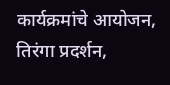कार्यक्रमांचे आयोजन, तिरंगा प्रदर्शन,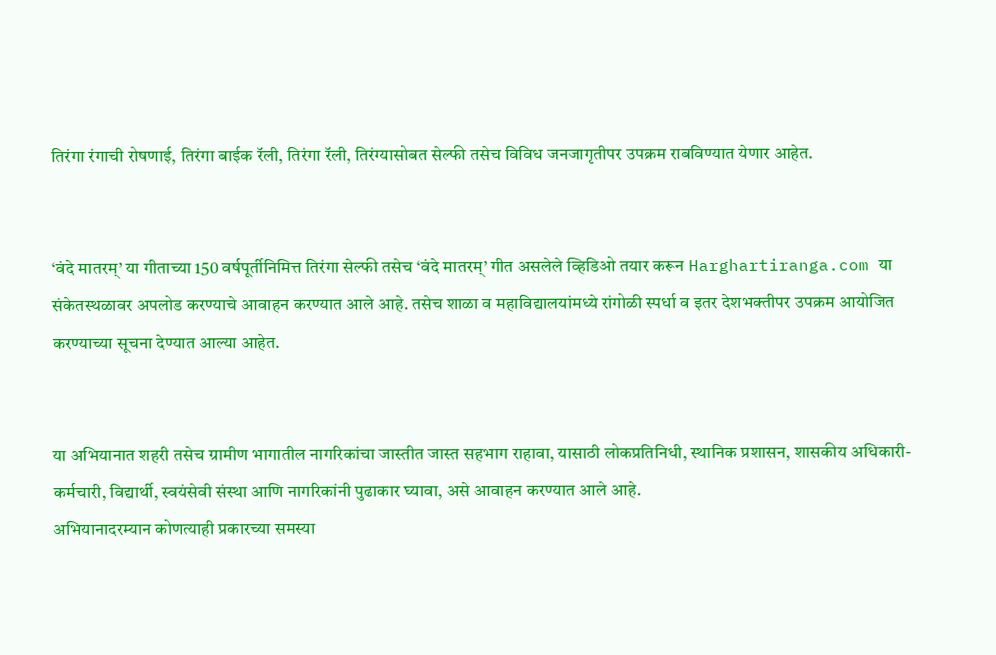तिरंगा रंगाची रोषणाई, तिरंगा बाईक रॅली, तिरंगा रॅली, तिरंग्यासोबत सेल्फी तसेच विविध जनजागृतीपर उपक्रम राबविण्यात येणार आहेत.


‘वंदे मातरम्’ या गीताच्या 150 वर्षपूर्तीनिमित्त तिरंगा सेल्फी तसेच ‘वंदे मातरम्’ गीत असलेले व्हिडिओ तयार करून Harghartiranga.com या संकेतस्थळावर अपलोड करण्याचे आवाहन करण्यात आले आहे. तसेच शाळा व महाविद्यालयांमध्ये रांगोळी स्पर्धा व इतर देशभक्तीपर उपक्रम आयोजित करण्याच्या सूचना देण्यात आल्या आहेत.


या अभियानात शहरी तसेच ग्रामीण भागातील नागरिकांचा जास्तीत जास्त सहभाग राहावा, यासाठी लोकप्रतिनिधी, स्थानिक प्रशासन, शासकीय अधिकारी-कर्मचारी, विद्यार्थी, स्वयंसेवी संस्था आणि नागरिकांनी पुढाकार घ्यावा, असे आवाहन करण्यात आले आहे.
अभियानादरम्यान कोणत्याही प्रकारच्या समस्या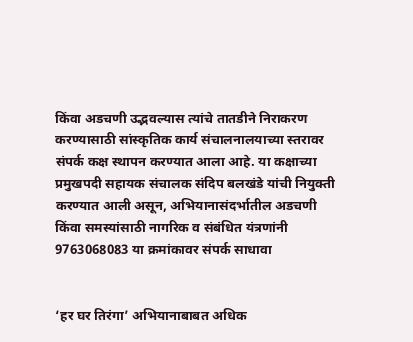किंवा अडचणी उद्भवल्यास त्यांचे तातडीने निराकरण करण्यासाठी सांस्कृतिक कार्य संचालनालयाच्या स्तरावर संपर्क कक्ष स्थापन करण्यात आला आहे. या कक्षाच्या प्रमुखपदी सहायक संचालक संदिप बलखंडे यांची नियुक्ती करण्यात आली असून, अभियानासंदर्भातील अडचणी किंवा समस्यांसाठी नागरिक व संबंधित यंत्रणांनी 9763068083 या क्रमांकावर संपर्क साधावा


‘हर घर तिरंगा’ अभियानाबाबत अधिक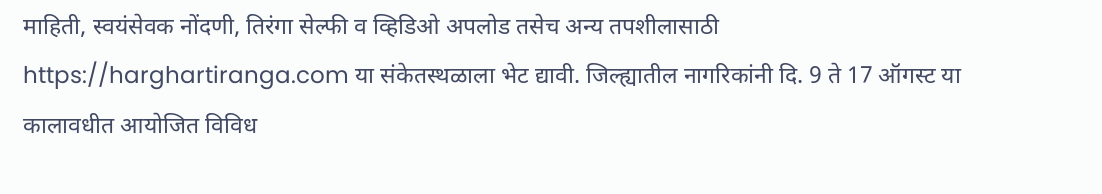माहिती, स्वयंसेवक नोंदणी, तिरंगा सेल्फी व व्हिडिओ अपलोड तसेच अन्य तपशीलासाठी https://harghartiranga.com या संकेतस्थळाला भेट द्यावी. जिल्ह्यातील नागरिकांनी दि. 9 ते 17 ऑगस्ट या कालावधीत आयोजित विविध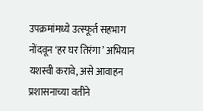उपक्रमांमध्ये उत्स्फूर्त सहभाग नोंदवून ‘हर घर तिरंगा’ अभियान यशस्वी करावे, असे आवाहन प्रशासनाच्या वतीने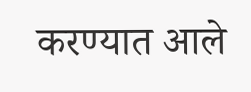करण्यात आले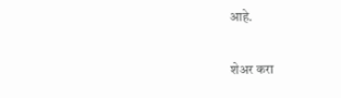आहे.

शेअर करा